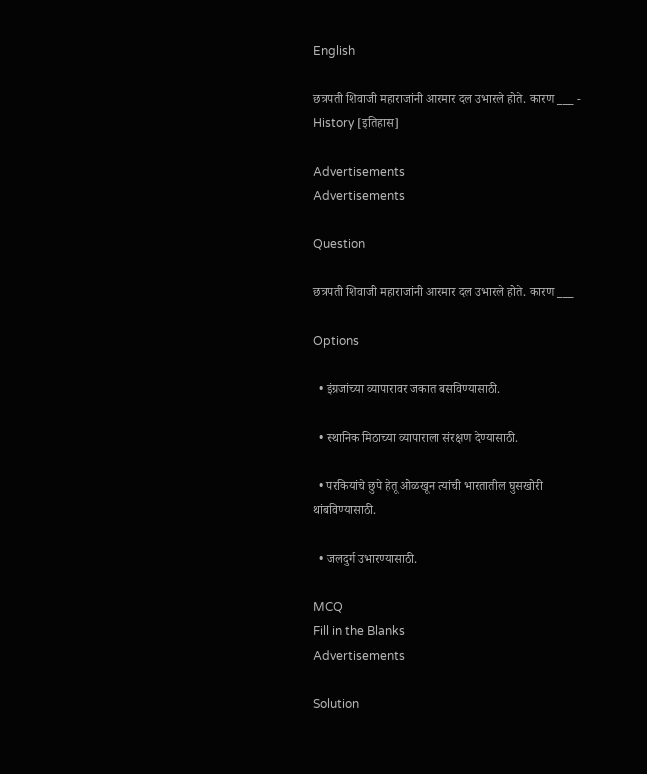English

छत्रपती शिवाजी महाराजांनी आरमार दल उभारले होते. कारण ___ - History [इतिहास]

Advertisements
Advertisements

Question

छत्रपती शिवाजी महाराजांनी आरमार दल उभारले होते. कारण ___

Options

  • इंग्रजांच्या व्यापारावर जकात बसविण्यासाठी.

  • स्थानिक मिठाच्या व्यापाराला संरक्षण देण्यासाठी.

  • परकियांचे छुपे हेतू ओळखून त्यांची भारतातील घुसखोरी थांबविण्यासाठी.

  • जलदुर्ग उभारण्यासाठी.

MCQ
Fill in the Blanks
Advertisements

Solution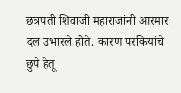छत्रपती शिवाजी महाराजांनी आरमार दल उभारले होते. कारण परकियांचे छुपे हेतू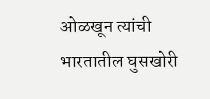ओळखून त्यांची भारतातील घुसखोरी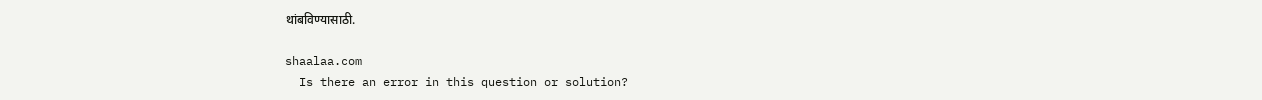थांबविण्यासाठी.

shaalaa.com
  Is there an error in this question or solution?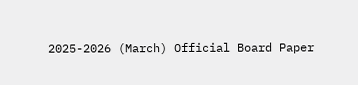2025-2026 (March) Official Board Paper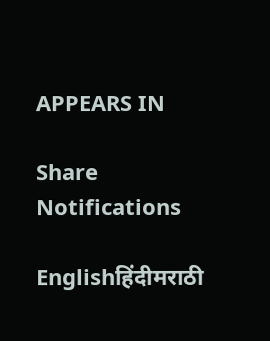APPEARS IN

Share
Notifications

Englishहिंदीमराठी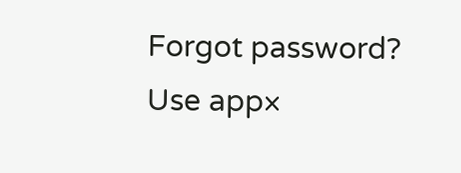Forgot password?
Use app×